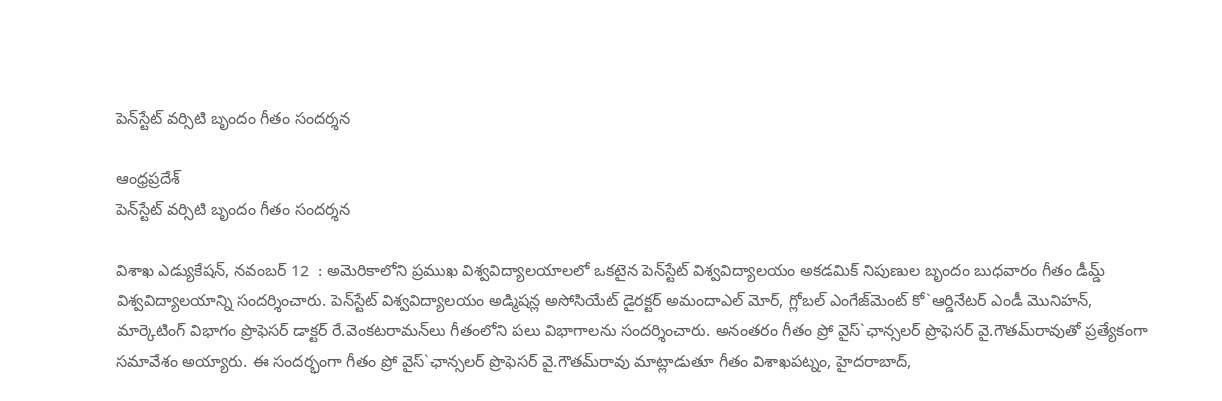పెన్‌స్టేట్‌ వర్సిటి బృందం గీతం సందర్శన

ఆంధ్రప్రదేశ్‌
పెన్‌స్టేట్‌ వర్సిటి బృందం గీతం సందర్శన

విశాఖ ఎడ్యుకేషన్, నవంబర్ 12  : అమెరికాలోని ప్రముఖ విశ్వవిద్యాలయాలలో ఒకటైన పెన్‌స్టేట్‌ విశ్వవిద్యాలయం అకడమిక్‌ నిపుణుల బృందం బుధవారం గీతం డీమ్డ్‌ విశ్వవిద్యాలయాన్ని సందర్శించారు. పెన్‌స్టేట్‌ విశ్వవిద్యాలయం అడ్మిషన్ల అసోసియేట్‌ డైరక్టర్‌ అమందాఎల్‌ మోర్‌, గ్లోబల్‌ ఎంగేజ్‌మెంట్‌ కో`ఆర్డినేటర్‌ ఎండీ మొనిహన్‌, మార్కెటింగ్‌ విభాగం ప్రొఫెసర్‌ డాక్టర్‌ రే.వెంకటరామన్‌లు గీతంలోని పలు విభాగాలను సందర్శించారు. అనంతరం గీతం ప్రో వైస్‌`ఛాన్సలర్‌ ప్రొఫెసర్‌ వై.గౌతమ్‌రావుతో ప్రత్యేకంగా సమావేశం అయ్యారు. ఈ సందర్భంగా గీతం ప్రో వైస్‌`ఛాన్సలర్‌ ప్రొఫెసర్‌ వై.గౌతమ్‌రావు మాట్లాడుతూ గీతం విశాఖపట్నం, హైదరాబాద్‌,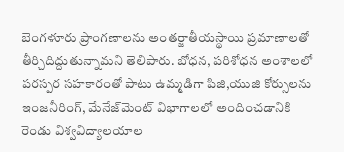బెంగళూరు ప్రాంగణాలను అంతర్జాతీయస్థాయి ప్రమాణాలతో తీర్చిదిద్దుతున్నామని తెలిపారు. బోధన, పరిశోధన అంశాలలో పరస్పర సహకారంతో పాటు ఉమ్మడిగా పిజి,యుజి కోర్సులను ఇంజనీరింగ్‌, మేనేజ్‌మెంట్‌ విభాగాలలో అందించడానికి రెండు విశ్వవిద్యాలయాల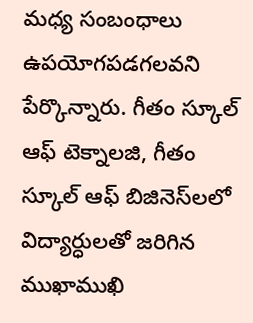మధ్య సంబంధాలు ఉపయోగపడగలవని పేర్కొన్నారు. గీతం స్కూల్‌ ఆఫ్‌ టెక్నాలజి, గీతం స్కూల్‌ ఆఫ్‌ బిజినెస్‌లలో విద్యార్ధులతో జరిగిన ముఖాముఖి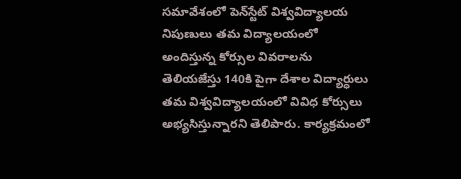సమావేశంలో పెన్‌స్టేట్‌ విశ్వవిద్యాలయ నిపుణులు తమ విద్యాలయంలో అందిస్తున్న కోర్సుల వివరాలను తెలియజేస్తు 140కి పైగా దేశాల విద్యార్ధులు తమ విశ్వవిద్యాలయంలో వివిధ కోర్సులు అభ్యసిస్తున్నారని తెలిపారు. కార్యక్రమంలో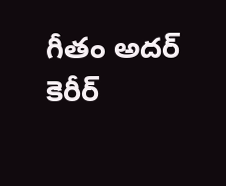గీతం అదర్‌ కెరీర్‌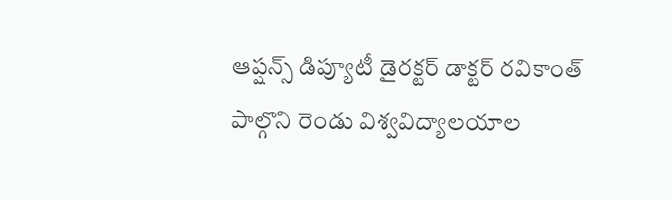ఆప్షన్స్‌ డిప్యూటీ డైరక్టర్‌ డాక్టర్‌ రవికాంత్‌ పాల్గొని రెండు విశ్వవిద్యాలయాల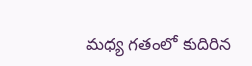మధ్య గతంలో కుదిరిన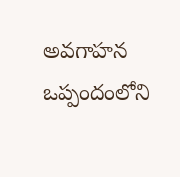అవగాహన ఒప్పందంలోని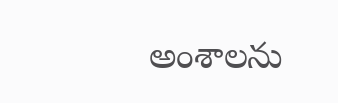అంశాలను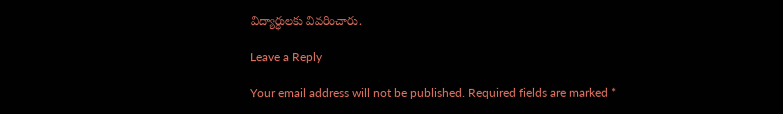విద్యార్ధులకు వివరించారు.

Leave a Reply

Your email address will not be published. Required fields are marked *